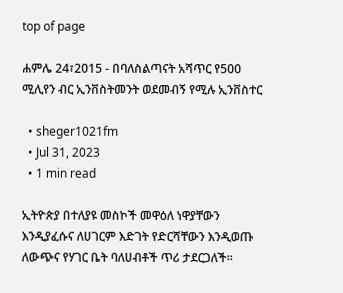top of page

ሐምሌ 24፣2015 - በባለስልጣናት አሻጥር የ500 ሚሊየን ብር ኢንቨስትመንት ወደመብኝ የሚሉ ኢንቨስተር

  • sheger1021fm
  • Jul 31, 2023
  • 1 min read

ኢትዮጵያ በተለያዩ መስኮች መዋዕለ ነዋያቸውን እንዲያፈሱና ለሀገርም እድገት የድርሻቸውን እንዲወጡ ለውጭና የሃገር ቤት ባለሀብቶች ጥሪ ታደርጋለች፡፡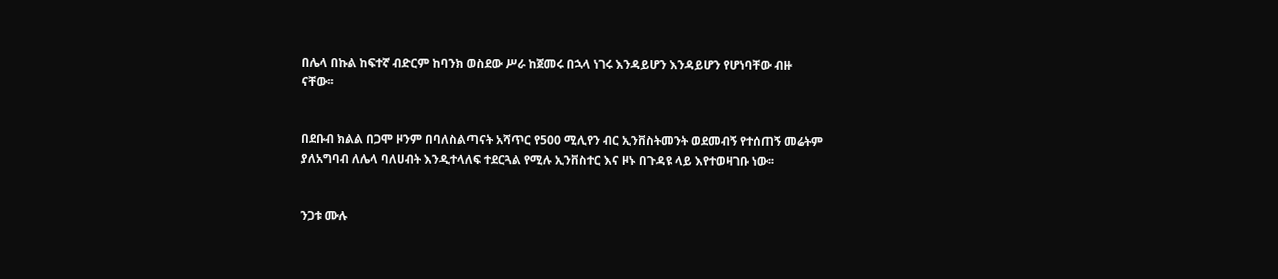በሌላ በኩል ከፍተኛ ብድርም ከባንክ ወስደው ሥራ ከጀመሩ በኋላ ነገሩ እንዳይሆን እንዳይሆን የሆነባቸው ብዙ ናቸው፡፡


በደቡብ ክልል በጋሞ ዞንም በባለስልጣናት አሻጥር የ500 ሚሊየን ብር ኢንቨስትመንት ወደመብኝ የተሰጠኝ መሬትም ያለአግባብ ለሌላ ባለሀብት እንዲተላለፍ ተደርጓል የሚሉ ኢንቨስተር እና ዞኑ በጉዳዩ ላይ እየተወዛገቡ ነው፡፡


ንጋቱ ሙሉ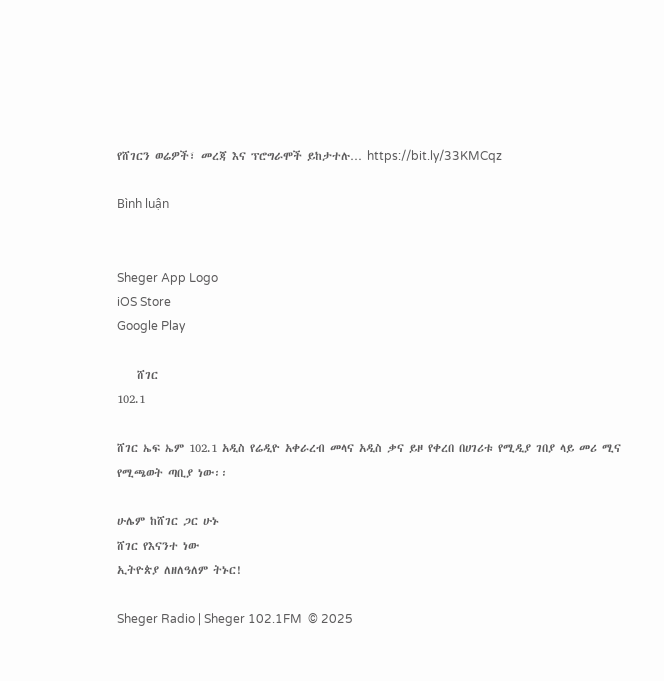የሸገርን ወሬዎች፣ መረጃ እና ፕሮግራሞች ይከታተሉ… https://bit.ly/33KMCqz

Bình luận


Sheger App Logo
iOS Store
Google Play

    ሸገር
102.1

ሸገር ኤፍ ኤም 102.1 አዲስ የሬዲዮ አቀራረብ መላና አዲስ ቃና ይዞ የቀረበ በሀገሪቱ የሚዲያ ገበያ ላይ መሪ ሚና የሚጫወት ጣቢያ ነው፡፡

ሁሌም ከሸገር ጋር ሁኑ
ሸገር የእናንተ ነው
ኢትዮጵያ ለዘለዓለም ትኑር!

Sheger Radio | Sheger 102.1FM  © 2025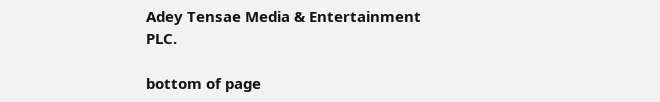Adey Tensae Media & Entertainment PLC.

bottom of page